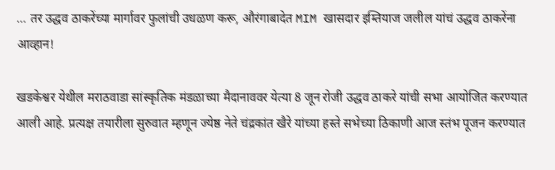… तर उद्धव ठाकरेंच्या मार्गावर फुलांची उधळण करू, औरंगाबादेत MIM खासदार इम्तियाज जलील यांचं उद्धव ठाकरेंना आव्हान!

खडकेश्वर येथील मराठवाडा सांस्कृतिक मंडळाच्या मैदानाववर येत्या 8 जून रोजी उद्धव ठाकरे यांची सभा आयोजित करण्यात आली आहे. प्रत्यक्ष तयारीला सुरुवात म्हणून ज्येष्ठ नेते चंद्रकांत खैरे यांच्या हस्ते सभेच्या ठिकाणी आज स्तंभ पूजन करण्यात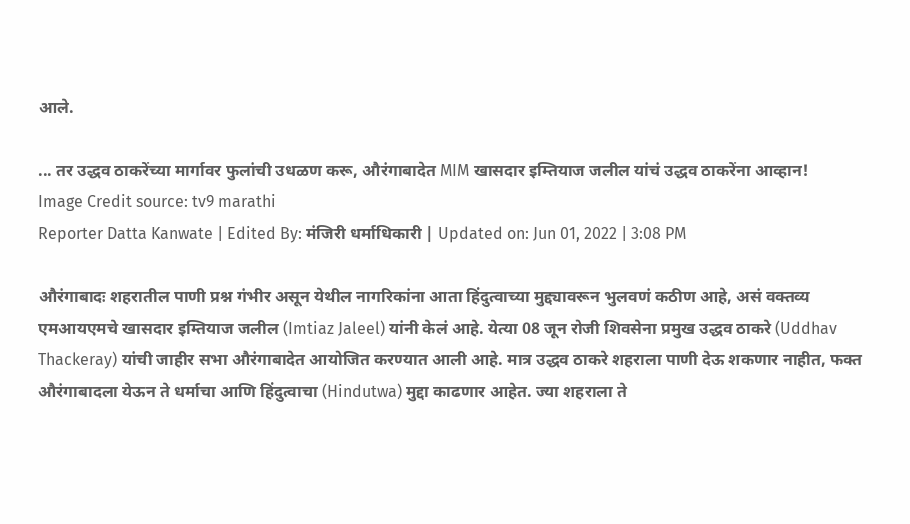आले.

... तर उद्धव ठाकरेंच्या मार्गावर फुलांची उधळण करू, औरंगाबादेत MIM खासदार इम्तियाज जलील यांचं उद्धव ठाकरेंना आव्हान!
Image Credit source: tv9 marathi
Reporter Datta Kanwate | Edited By: मंजिरी धर्माधिकारी | Updated on: Jun 01, 2022 | 3:08 PM

औरंगाबादः शहरातील पाणी प्रश्न गंभीर असून येथील नागरिकांना आता हिंदुत्वाच्या मुद्द्यावरून भुलवणं कठीण आहे, असं वक्तव्य एमआयएमचे खासदार इम्तियाज जलील (Imtiaz Jaleel) यांनी केलं आहे. येत्या 08 जून रोजी शिवसेना प्रमुख उद्धव ठाकरे (Uddhav Thackeray) यांची जाहीर सभा औरंगाबादेत आयोजित करण्यात आली आहे. मात्र उद्धव ठाकरे शहराला पाणी देऊ शकणार नाहीत, फक्त औरंगाबादला येऊन ते धर्माचा आणि हिंदुत्वाचा (Hindutwa) मुद्दा काढणार आहेत. ज्या शहराला ते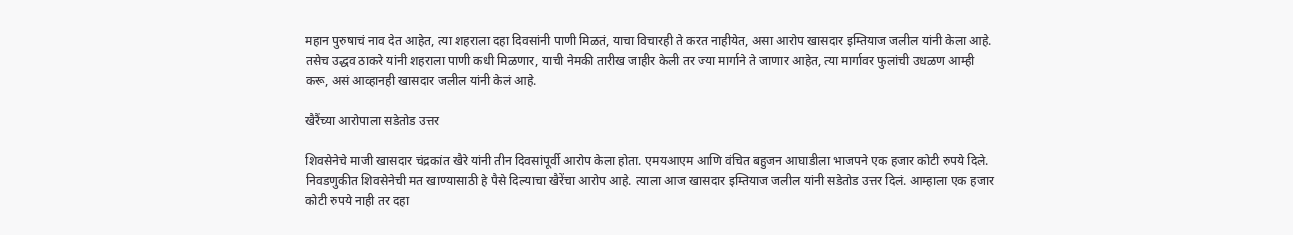महान पुरुषाचं नाव देत आहेत, त्या शहराला दहा दिवसांनी पाणी मिळतं, याचा विचारही ते करत नाहीयेत, असा आरोप खासदार इम्तियाज जलील यांनी केला आहे. तसेच उद्धव ठाकरे यांनी शहराला पाणी कधी मिळणार, याची नेमकी तारीख जाहीर केली तर ज्या मार्गाने ते जाणार आहेत, त्या मार्गावर फुलांची उधळण आम्ही करू, असं आव्हानही खासदार जलील यांनी केलं आहे.

खैरैंच्या आरोपाला सडेतोड उत्तर

शिवसेनेचे माजी खासदार चंद्रकांत खैरे यांनी तीन दिवसांपूर्वी आरोप केला होता. एमयआएम आणि वंचित बहुजन आघाडीला भाजपने एक हजार कोटी रुपये दिले. निवडणुकीत शिवसेनेची मत खाण्यासाठी हे पैसे दिल्याचा खैरेंचा आरोप आहे. त्याला आज खासदार इम्तियाज जलील यांनी सडेतोड उत्तर दिलं. आम्हाला एक हजार कोटी रुपये नाही तर दहा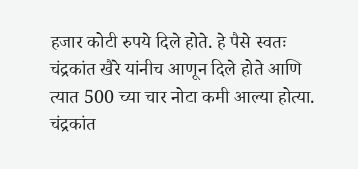हजार कोटी रुपये दिले होते. हे पैसे स्वतः चंद्रकांत खैरे यांनीच आणून दिले होते आणि त्यात 500 च्या चार नोटा कमी आल्या होत्या. चंद्रकांत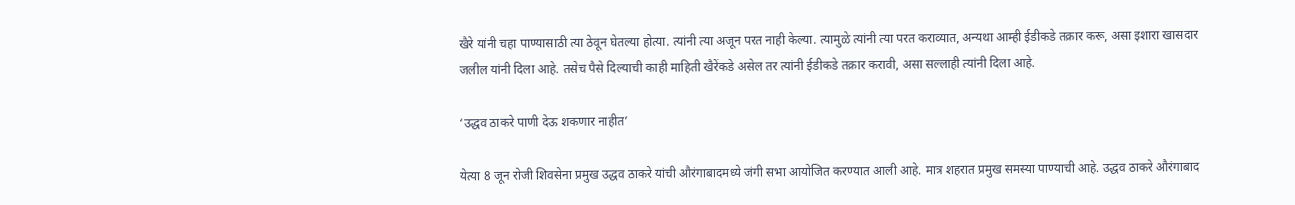खैरे यांनी चहा पाण्यासाठी त्या ठेवून घेतल्या होत्या. त्यांनी त्या अजून परत नाही केल्या. त्यामुळे त्यांनी त्या परत कराव्यात, अन्यथा आम्ही ईडीकडे तक्रार करू, असा इशारा खासदार जलील यांनी दिला आहे. तसेच पैसे दिल्याची काही माहिती खैरेंकडे असेल तर त्यांनी ईडीकडे तक्रार करावी, असा सल्लाही त्यांनी दिला आहे.

‘उद्धव ठाकरे पाणी देऊ शकणार नाहीत’

येत्या 8 जून रोजी शिवसेना प्रमुख उद्धव ठाकरे यांची औरंगाबादमध्ये जंगी सभा आयोजित करण्यात आली आहे. मात्र शहरात प्रमुख समस्या पाण्याची आहे. उद्धव ठाकरे औरंगाबाद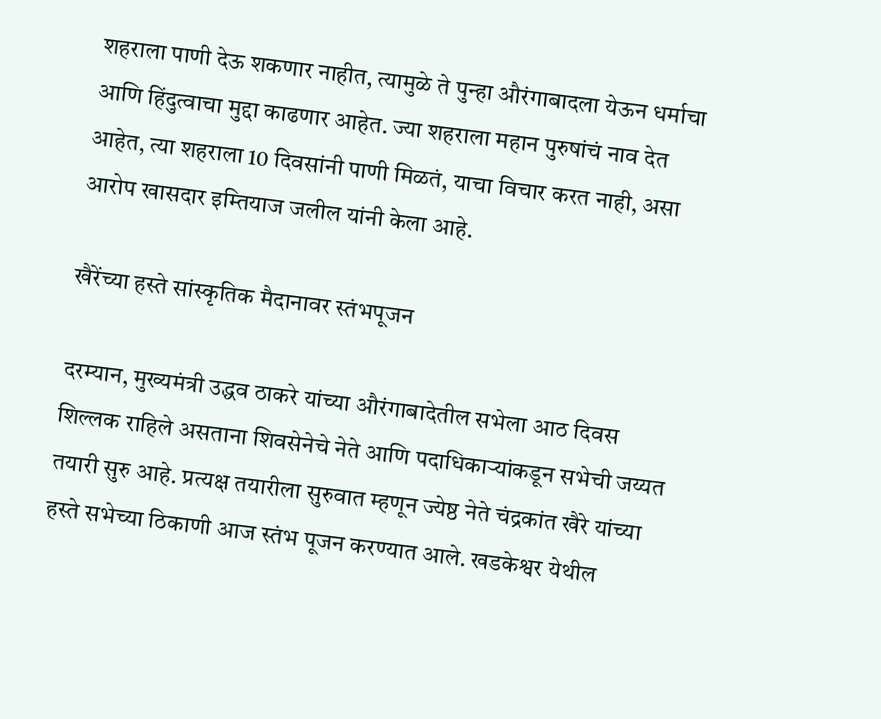शहराला पाणी देऊ शकणार नाहीत, त्यामुळे ते पुन्हा औरंगाबादला येऊन धर्माचा आणि हिंदुत्वाचा मुद्दा काढणार आहेत. ज्या शहराला महान पुरुषांचं नाव देत आहेत, त्या शहराला 10 दिवसांनी पाणी मिळतं, याचा विचार करत नाही, असा आरोप खासदार इम्तियाज जलील यांनी केला आहे.

खैरेंच्या हस्ते सांस्कृतिक मैदानावर स्तंभपूजन

दरम्यान, मुख्यमंत्री उद्धव ठाकरे यांच्या औरंगाबादेतील सभेला आठ दिवस शिल्लक राहिले असताना शिवसेनेचे नेते आणि पदाधिकाऱ्यांकडून सभेची जय्यत तयारी सुरु आहे. प्रत्यक्ष तयारीला सुरुवात म्हणून ज्येष्ठ नेते चंद्रकांत खैरे यांच्या हस्ते सभेच्या ठिकाणी आज स्तंभ पूजन करण्यात आले. खडकेश्वर येथील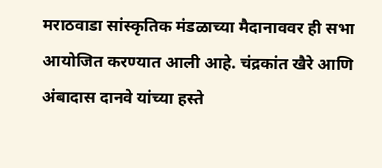मराठवाडा सांस्कृतिक मंडळाच्या मैदानाववर ही सभा आयोजित करण्यात आली आहे. चंद्रकांत खैरे आणि अंबादास दानवे यांच्या हस्ते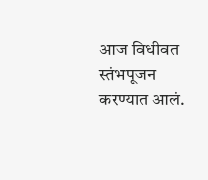आज विधीवत स्तंभपूजन करण्यात आलं.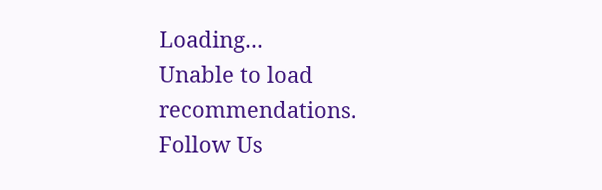Loading...
Unable to load recommendations.
Follow Us